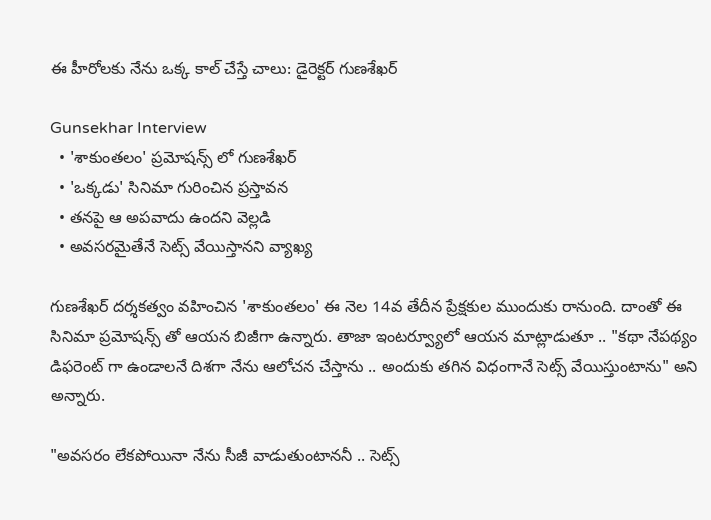ఈ హీరోలకు నేను ఒక్క కాల్ చేస్తే చాలు: డైరెక్టర్ గుణశేఖర్

Gunsekhar Interview
  • 'శాకుంతలం' ప్రమోషన్స్ లో గుణశేఖర్
  • 'ఒక్కడు' సినిమా గురించిన ప్రస్తావన
  • తనపై ఆ అపవాదు ఉందని వెల్లడి
  • అవసరమైతేనే సెట్స్ వేయిస్తానని వ్యాఖ్య

గుణశేఖర్ దర్శకత్వం వహించిన 'శాకుంతలం' ఈ నెల 14వ తేదీన ప్రేక్షకుల ముందుకు రానుంది. దాంతో ఈ సినిమా ప్రమోషన్స్ తో ఆయన బిజీగా ఉన్నారు. తాజా ఇంటర్వ్యూలో ఆయన మాట్లాడుతూ .. "కథా నేపథ్యం డిఫరెంట్ గా ఉండాలనే దిశగా నేను ఆలోచన చేస్తాను .. అందుకు తగిన విధంగానే సెట్స్ వేయిస్తుంటాను" అని అన్నారు.

"అవసరం లేకపోయినా నేను సీజీ వాడుతుంటాననీ .. సెట్స్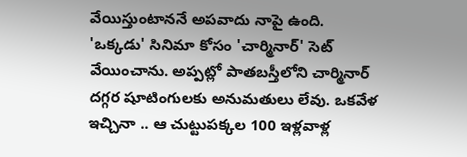వేయిస్తుంటాననే అపవాదు నాపై ఉంది. 'ఒక్కడు' సినిమా కోసం 'చార్మినార్' సెట్ వేయించాను. అప్పట్లో పాతబస్తీలోని చార్మినార్ దగ్గర షూటింగులకు అనుమతులు లేవు. ఒకవేళ ఇచ్చినా .. ఆ చుట్టుపక్కల 100 ఇళ్లవాళ్ల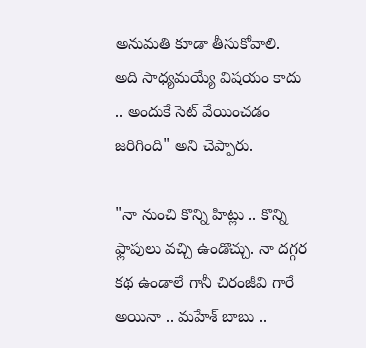అనుమతి కూడా తీసుకోవాలి. అది సాధ్యమయ్యే విషయం కాదు .. అందుకే సెట్ వేయించడం జరిగింది" అని చెప్పారు.

"నా నుంచి కొన్ని హిట్లు .. కొన్ని ఫ్లాపులు వచ్చి ఉండొచ్చు. నా దగ్గర కథ ఉండాలే గానీ చిరంజీవి గారే అయినా .. మహేశ్ బాబు ..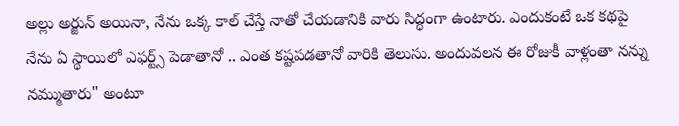అల్లు అర్జున్ అయినా, నేను ఒక్క కాల్ చేస్తే నాతో చేయడానికి వారు సిద్ధంగా ఉంటారు. ఎందుకంటే ఒక కథపై నేను ఏ స్థాయిలో ఎఫర్ట్స్ పెడాతానో .. ఎంత కష్టపడతానో వారికి తెలుసు. అందువలన ఈ రోజుకీ వాళ్లంతా నన్ను నమ్ముతారు" అంటూ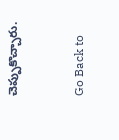చెప్పుకొచ్చారు.


Go Back to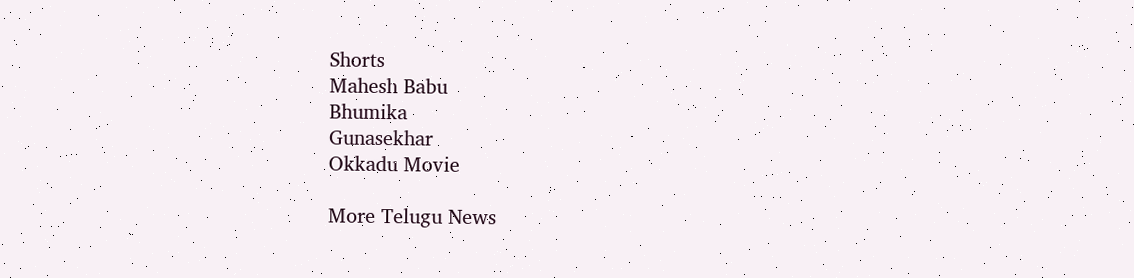Shorts
Mahesh Babu
Bhumika
Gunasekhar
Okkadu Movie

More Telugu News